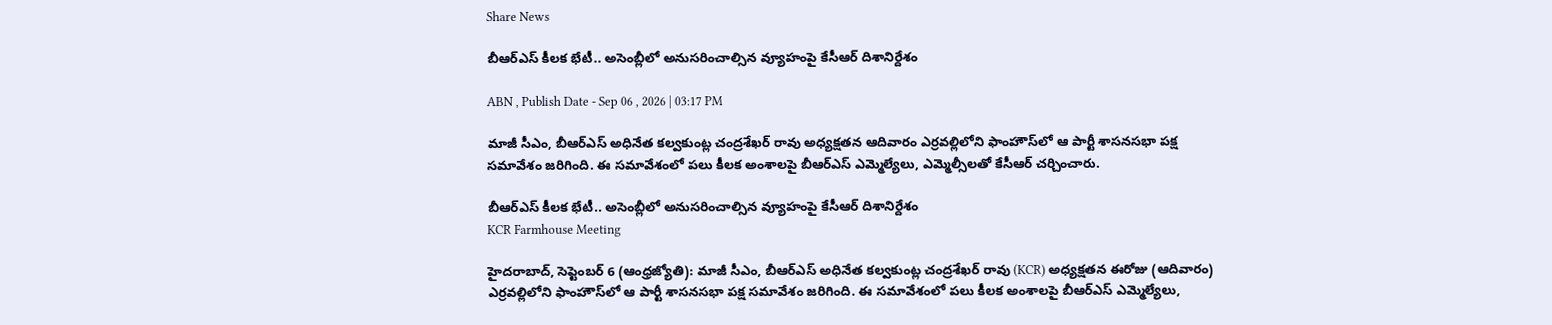Share News

బీఆర్ఎస్ కీలక భేటీ.. అసెంబ్లీలో అనుసరించాల్సిన వ్యూహంపై కేసీఆర్ దిశానిర్దేశం

ABN , Publish Date - Sep 06 , 2026 | 03:17 PM

మాజీ సీఎం, బీఆర్ఎస్ అధినేత కల్వకుంట్ల చంద్రశేఖర్ రావు అధ్యక్షతన ఆదివారం ఎర్రవల్లిలోని ఫాంహౌస్‌లో ఆ పార్టీ శాసనసభా పక్ష సమావేశం జరిగింది. ఈ సమావేశంలో పలు కీలక అంశాలపై బీఆర్ఎస్ ఎమ్మెల్యేలు, ఎమ్మెల్సీలతో కేసీఆర్ చర్చించారు.

బీఆర్ఎస్ కీలక భేటీ.. అసెంబ్లీలో అనుసరించాల్సిన వ్యూహంపై కేసీఆర్ దిశానిర్దేశం
KCR Farmhouse Meeting

హైదరాబాద్, సెప్టెంబర్ 6 (ఆంధ్రజ్యోతి): మాజీ సీఎం, బీఆర్ఎస్ అధినేత కల్వకుంట్ల చంద్రశేఖర్ రావు (KCR) అధ్యక్షతన ఈరోజు (ఆదివారం) ఎర్రవల్లిలోని ఫాంహౌస్‌లో ఆ పార్టీ శాసనసభా పక్ష సమావేశం జరిగింది. ఈ సమావేశంలో పలు కీలక అంశాలపై బీఆర్ఎస్ ఎమ్మెల్యేలు,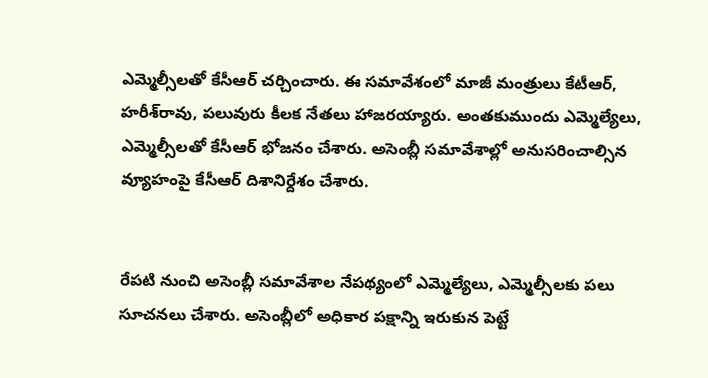ఎమ్మెల్సీలతో కేసీఆర్ చర్చించారు. ఈ సమావేశంలో మాజీ మంత్రులు కేటీఆర్, హరీశ్‌రావు, పలువురు కీలక నేతలు హాజరయ్యారు. అంతకుముందు ఎమ్మెల్యేలు, ఎమ్మెల్సీలతో కేసీఆర్ భోజనం చేశారు. అసెంబ్లీ సమావేశాల్లో అనుసరించాల్సిన వ్యూహంపై కేసీఆర్ దిశానిర్దేశం చేశారు.


రేపటి నుంచి అసెంబ్లీ సమావేశాల నేపథ్యంలో ఎమ్మెల్యేలు, ఎమ్మెల్సీలకు పలు సూచనలు చేశారు. అసెంబ్లీలో అధికార పక్షాన్ని ఇరుకున పెట్టే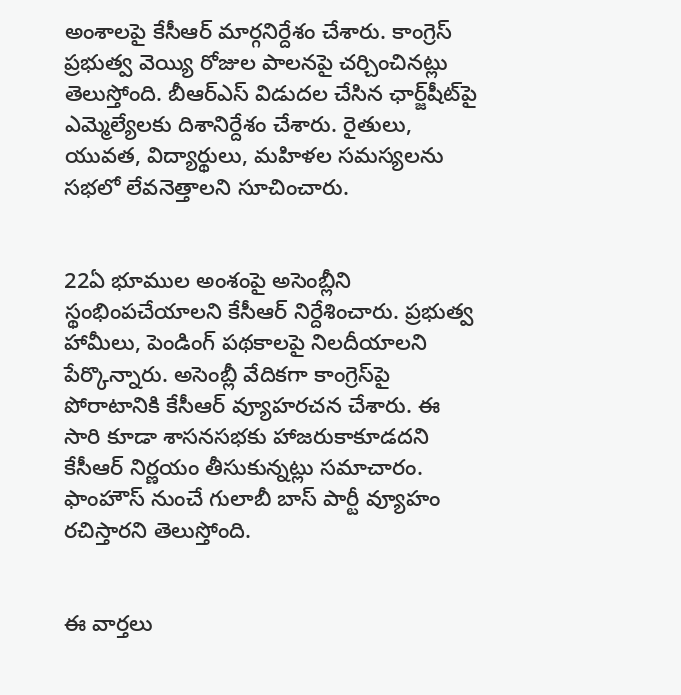అంశాలపై కేసీఆర్ మార్గనిర్దేశం చేశారు. కాంగ్రెస్ ప్రభుత్వ వెయ్యి రోజుల పాలనపై చర్చించినట్లు తెలుస్తోంది. బీఆర్ఎస్ విడుదల చేసిన ఛార్జ్‌షీట్‌పై ఎమ్మెల్యేలకు దిశానిర్దేశం చేశారు. రైతులు, యువత, విద్యార్థులు, మహిళల సమస్యలను సభలో లేవనెత్తాలని సూచించారు.


22ఏ భూముల అంశంపై అసెంబ్లీని స్థంభింపచేయాలని కేసీఆర్ నిర్దేశించారు. ప్రభుత్వ హామీలు, పెండింగ్ పథకాలపై నిలదీయాలని పేర్కొన్నారు. అసెంబ్లీ వేదికగా కాంగ్రెస్‌పై పోరాటానికి కేసీఆర్ వ్యూహరచన చేశారు. ఈ సారి కూడా శాసనసభకు హాజరుకాకూడదని కేసీఆర్ నిర్ణయం తీసుకున్నట్లు సమాచారం. ఫాంహౌస్ నుంచే గులాబీ బాస్ పార్టీ వ్యూహం రచిస్తారని తెలుస్తోంది.


ఈ వార్తలు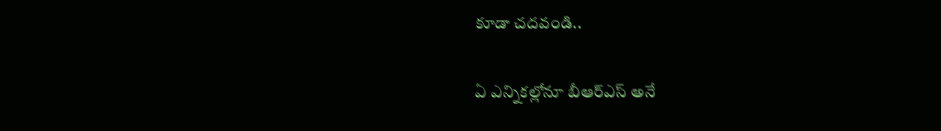కూడా చదవండి..

ఏ ఎన్నికల్లోనూ బీఆర్ఎస్ అనే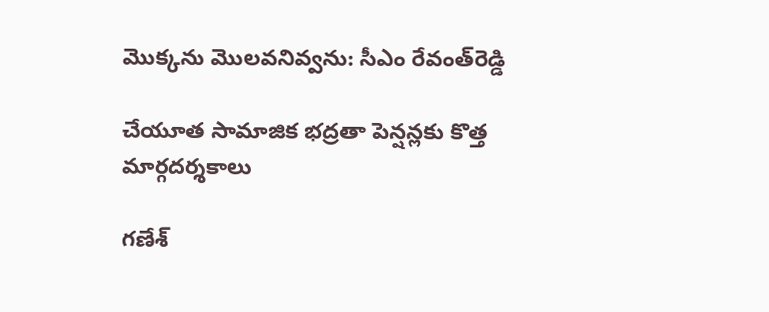మొక్కను మొలవనివ్వను: సీఎం రేవంత్‌రెడ్డి

చేయూత సామాజిక భద్రతా పెన్షన్లకు కొత్త మార్గదర్శకాలు

గణేశ్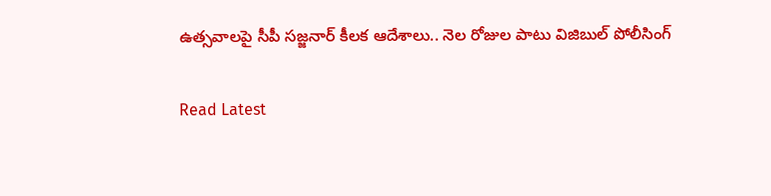ఉత్సవాలపై సీపీ సజ్జనార్ కీలక ఆదేశాలు.. నెల రోజుల పాటు విజిబుల్ పోలీసింగ్

Read Latest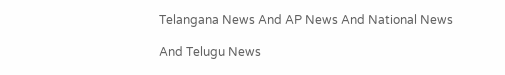Telangana News And AP News And National News

And Telugu News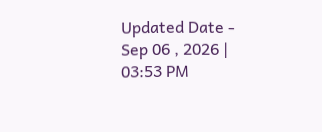Updated Date - Sep 06 , 2026 | 03:53 PM